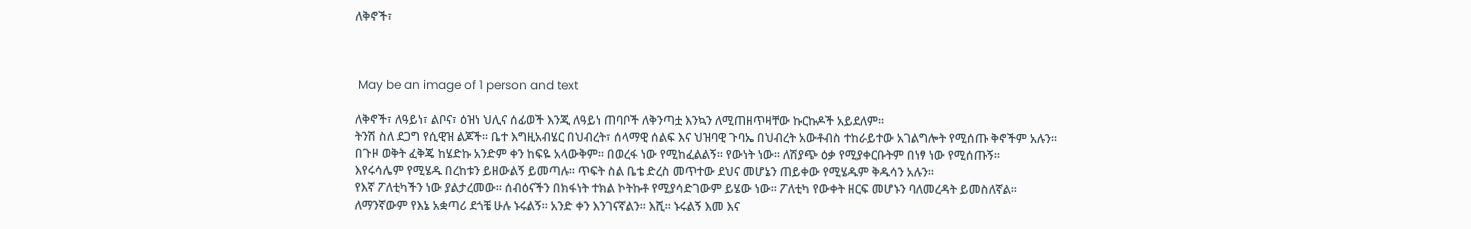ለቅኖች፣



 May be an image of 1 person and text

ለቅኖች፣ ለዓይነ፣ ልቦና፣ ዕዝነ ህሊና ሰፊወች እንጂ ለዓይነ ጠባቦች ለቅንጣቷ እንኳን ለሚጠዘጥዛቸው ኩርኩዶች አይደለም።
ትንሽ ስለ ደጋግ የሲዊዝ ልጆች። ቤተ እግዚአብሄር በህብረት፣ ሰላማዊ ሰልፍ እና ህዝባዊ ጉባኤ በህብረት አውቶብስ ተከራይተው አገልግሎት የሚሰጡ ቅኖችም አሉን።
በጉዞ ወቅት ፈቅጄ ከሄድኩ አንድም ቀን ከፍዬ አላውቅም። በወረፋ ነው የሚከፈልልኝ። የውነት ነው። ለሽያጭ ዕቃ የሚያቀርቡትም በነፃ ነው የሚሰጡኝ።
እየሩሳሌም የሚሄዱ በረከቱን ይዘውልኝ ይመጣሉ። ጥፍት ስል ቤቴ ድረስ መጥተው ደህና መሆኔን ጠይቀው የሚሄዱም ቅዱሳን አሉን።
የእኛ ፖለቲካችን ነው ያልታረመው። ሰብዕናችን በክፋነት ተክል ኮትኩቶ የሚያሳድገውም ይሄው ነው። ፖለቲካ የውቀት ዘርፍ መሆኑን ባለመረዳት ይመስለኛል።
ለማንኛውም የእኔ አቋጣሪ ደጎቼ ሁሉ ኑሩልኝ። አንድ ቀን እንገናኛልን። እሺ። ኑሩልኝ እመ እና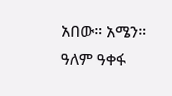አበው። አሜን።
ዓለም ዓቀፋ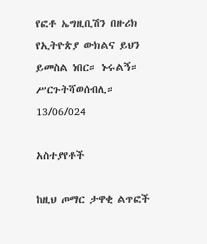የፎቶ ኤግዚቢሽን በዙሪክ የኢትዮጵያ ውክልና ይህን ይመስል ነበር። ኑሩልኝ።
ሥርጉትሻወሰብሊ።
13/06/024

አስተያየቶች

ከዚህ ጦማር ታዋቂ ልጥፎች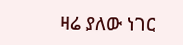ዛሬ ያለው ነገር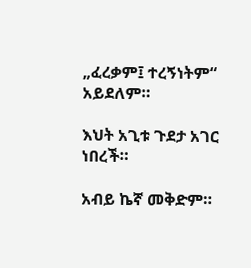„ፈረቃም፤ ተረኝነትም“ አይደለም።

እህት አጊቱ ጉደታ አገር ነበረች።

አብይ ኬኛ መቅድም።